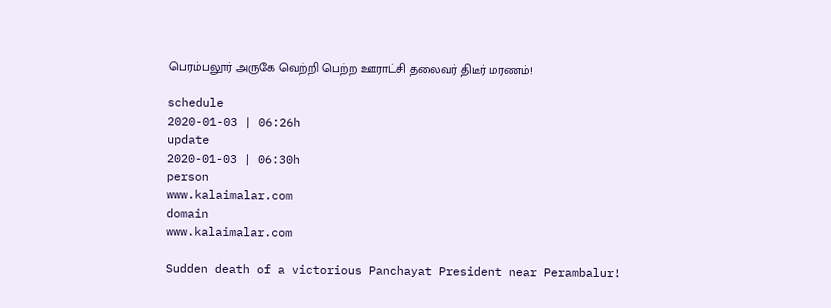பெரம்பலூர் அருகே வெற்றி பெற்ற ஊராட்சி தலைவர் திடீர் மரணம்!

schedule
2020-01-03 | 06:26h
update
2020-01-03 | 06:30h
person
www.kalaimalar.com
domain
www.kalaimalar.com

Sudden death of a victorious Panchayat President near Perambalur!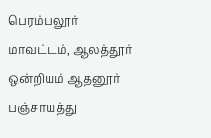பெரம்பலூர் மாவட்டம், ஆலத்தூர் ஒன்றியம் ஆதனூர் பஞ்சாயத்து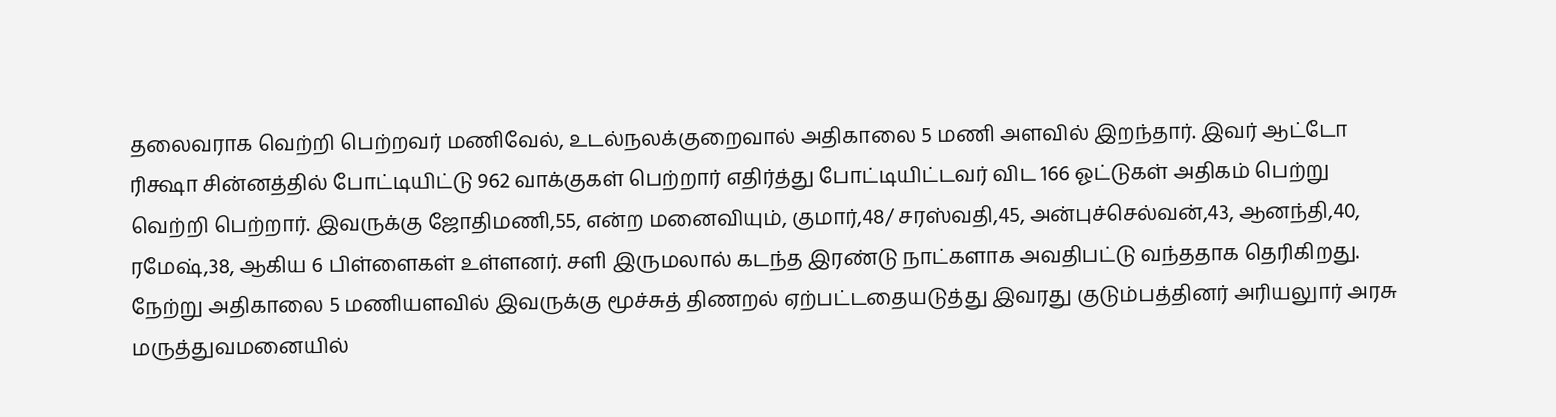தலைவராக வெற்றி பெற்றவர் மணிவேல், உடல்நலக்குறைவால் அதிகாலை 5 மணி அளவில் இறந்தார். இவர் ஆட்டோ ரிக்ஷா சின்னத்தில் போட்டியிட்டு 962 வாக்குகள் பெற்றார் எதிர்த்து போட்டியிட்டவர் விட 166 ஓட்டுகள் அதிகம் பெற்று வெற்றி பெற்றார். இவருக்கு ஜோதிமணி,55, என்ற மனைவியும், குமார்,48/ சரஸ்வதி,45, அன்புச்செல்வன்,43, ஆனந்தி,40, ரமேஷ்,38, ஆகிய 6 பிள்ளைகள் உள்ளனர். சளி இருமலால் கடந்த இரண்டு நாட்களாக அவதிபட்டு வந்ததாக தெரிகிறது. நேற்று அதிகாலை 5 மணியளவில் இவருக்கு மூச்சுத் திணறல் ஏற்பட்டதையடுத்து இவரது குடும்பத்தினர் அரியலுார் அரசு மருத்துவமனையில்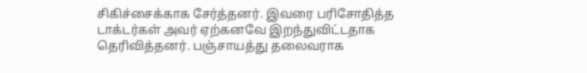சிகிச்சைக்காக சேர்த்தனர். இவரை பரிசோதித்த டாக்டர்கள் அவர் ஏற்கனவே இறந்துவிட்டதாக தெரிவித்தனர். பஞ்சாயத்து தலைவராக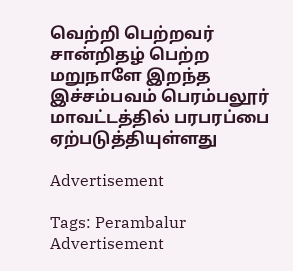வெற்றி பெற்றவர் சான்றிதழ் பெற்ற மறுநாளே இறந்த இச்சம்பவம் பெரம்பலூர் மாவட்டத்தில் பரபரப்பை ஏற்படுத்தியுள்ளது

Advertisement

Tags: Perambalur
Advertisement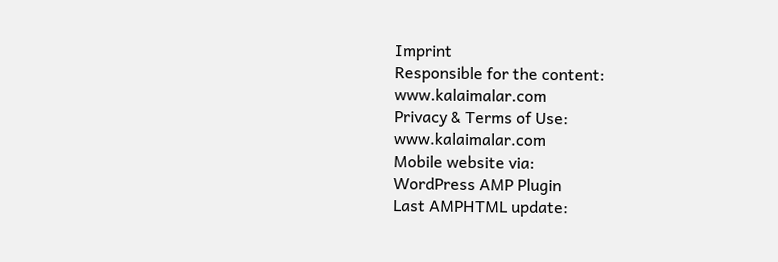Imprint
Responsible for the content:
www.kalaimalar.com
Privacy & Terms of Use:
www.kalaimalar.com
Mobile website via:
WordPress AMP Plugin
Last AMPHTML update: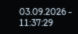03.09.2026 - 11:37:29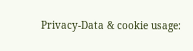Privacy-Data & cookie usage: